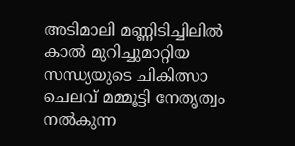അടിമാലി മണ്ണിടിച്ചിലില്‍ കാല്‍ മുറിച്ചുമാറ്റിയ സന്ധ്യയുടെ ചികിത്സാ ചെലവ് മമ്മൂട്ടി നേതൃത്വം നല്‍കുന്ന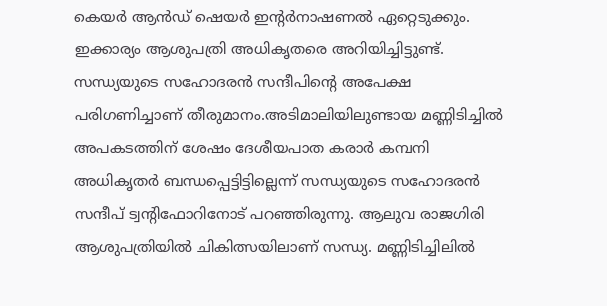കെയര്‍ ആന്‍ഡ് ഷെയര്‍ ഇന്റര്‍നാഷണല്‍ ഏറ്റെടുക്കും. ഇക്കാര്യം ആശുപത്രി അധികൃതരെ അറിയിച്ചിട്ടുണ്ട്. സന്ധ്യയുടെ സഹോദരന്‍ സന്ദീപിന്റെ അപേക്ഷ പരിഗണിച്ചാണ് തീരുമാനം.അടിമാലിയിലുണ്ടായ മണ്ണിടിച്ചില്‍ അപകടത്തിന് ശേഷം ദേശീയപാത കരാര്‍ കമ്പനി അധികൃതര്‍ ബന്ധപ്പെട്ടിട്ടില്ലെന്ന് സന്ധ്യയുടെ സഹോദരന്‍ സന്ദീപ് ട്വന്റിഫോറിനോട് പറഞ്ഞിരുന്നു. ആലുവ രാജഗിരി ആശുപത്രിയില്‍ ചികിത്സയിലാണ് സന്ധ്യ. മണ്ണിടിച്ചിലില്‍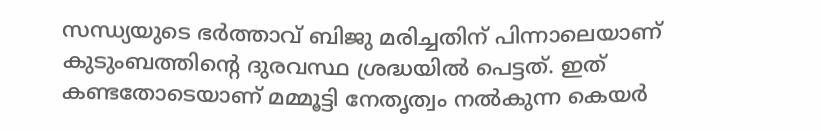സന്ധ്യയുടെ ഭര്‍ത്താവ് ബിജു മരിച്ചതിന് പിന്നാലെയാണ് കുടുംബത്തിന്റെ ദുരവസ്ഥ ശ്രദ്ധയില്‍ പെട്ടത്. ഇത് കണ്ടതോടെയാണ് മമ്മൂട്ടി നേതൃത്വം നല്‍കുന്ന കെയര്‍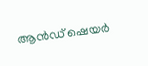ആന്‍ഡ് ഷെയര്‍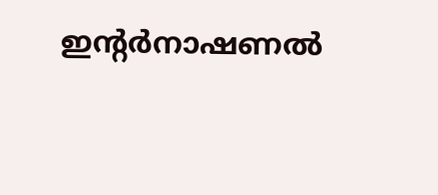ഇന്റര്‍നാഷണല്‍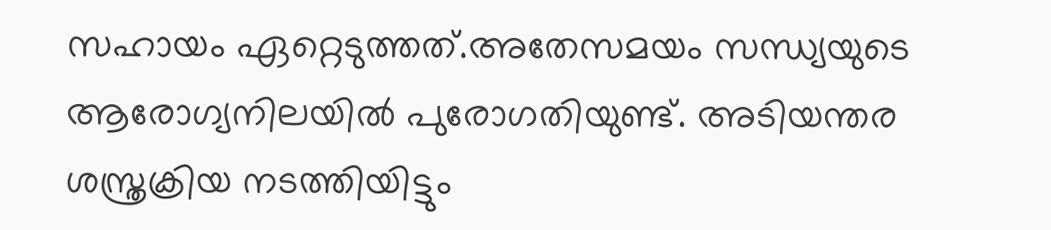സഹായം ഏറ്റെടുത്തത്.അതേസമയം സന്ധ്യയുടെ ആരോഗ്യനിലയില്‍ പുരോഗതിയുണ്ട്. അടിയന്തര ശസ്ത്രക്രിയ നടത്തിയിട്ടും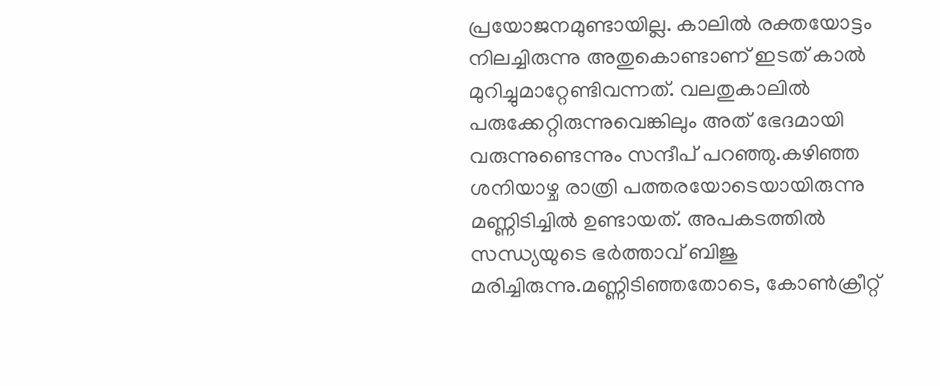പ്രയോജനമുണ്ടായില്ല. കാലില്‍ രക്തയോട്ടം നിലച്ചിരുന്നു അതുകൊണ്ടാണ് ഇടത് കാല്‍ മുറിച്ചുമാറ്റേണ്ടിവന്നത്. വലതുകാലില്‍ പരുക്കേറ്റിരുന്നുവെങ്കിലും അത് ഭേദമായി വരുന്നുണ്ടെന്നും സന്ദീപ് പറഞ്ഞു.കഴിഞ്ഞ ശനിയാഴ്ച രാത്രി പത്തരയോടെയായിരുന്നു മണ്ണിടിച്ചില്‍ ഉണ്ടായത്. അപകടത്തില്‍ സന്ധ്യയുടെ ഭര്‍ത്താവ് ബിജു മരിച്ചിരുന്നു.മണ്ണിടിഞ്ഞതോടെ, കോണ്‍ക്രീറ്റ്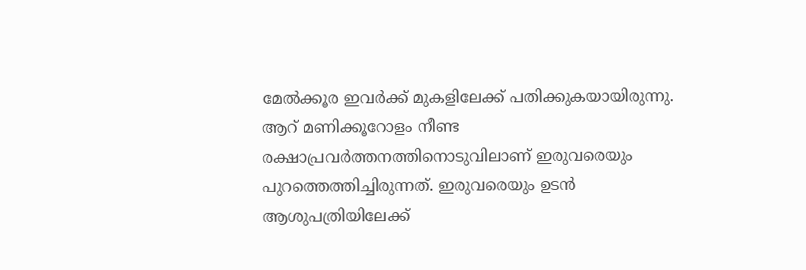മേല്‍ക്കൂര ഇവര്‍ക്ക് മുകളിലേക്ക് പതിക്കുകയായിരുന്നു. ആറ് മണിക്കൂറോളം നീണ്ട രക്ഷാപ്രവര്‍ത്തനത്തിനൊടുവിലാണ് ഇരുവരെയും പുറത്തെത്തിച്ചിരുന്നത്. ഇരുവരെയും ഉടന്‍ ആശുപത്രിയിലേക്ക്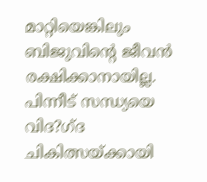മാറ്റിയെങ്കിലും ബിജുവിന്റെ ജീവന്‍ രക്ഷിക്കാനായില്ല. പിന്നീട് സന്ധ്യയെ വിദ?ഗ്ദ ചികിത്സയ്ക്കായി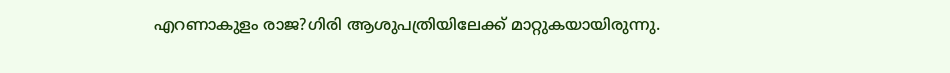എറണാകുളം രാജ?ഗിരി ആശുപത്രിയിലേക്ക് മാറ്റുകയായിരുന്നു.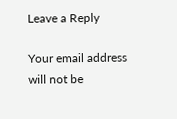Leave a Reply

Your email address will not be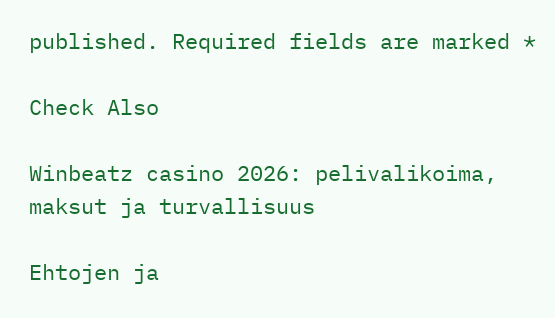published. Required fields are marked *

Check Also

Winbeatz casino 2026: pelivalikoima, maksut ja turvallisuus

Ehtojen ja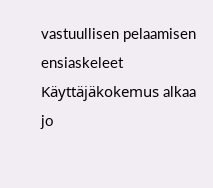vastuullisen pelaamisen ensiaskeleet Käyttäjäkokemus alkaa jo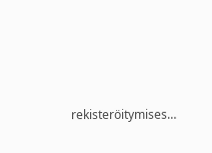rekisteröitymises…